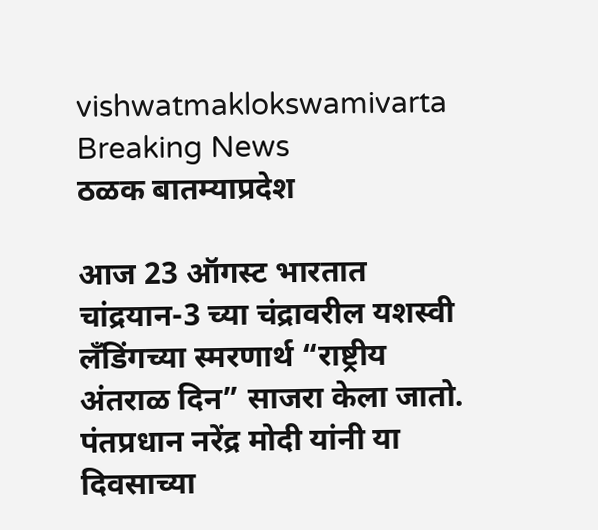vishwatmaklokswamivarta
Breaking News
ठळक बातम्याप्रदेश

आज 23 ऑगस्ट भारतात चांद्रयान-3 च्या चंद्रावरील यशस्वी लँडिंगच्या स्मरणार्थ “राष्ट्रीय अंतराळ दिन” साजरा केला जातो. पंतप्रधान नरेंद्र मोदी यांनी या दिवसाच्या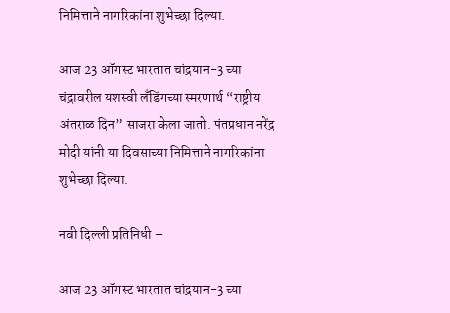निमित्ताने नागरिकांना शुभेच्छा दिल्या.

आज 23 ऑगस्ट भारतात चांद्रयान-3 च्या चंद्रावरील यशस्वी लँडिंगच्या स्मरणार्थ “राष्ट्रीय अंतराळ दिन” साजरा केला जातो. पंतप्रधान नरेंद्र मोदी यांनी या दिवसाच्या निमित्ताने नागरिकांना शुभेच्छा दिल्या.

नवी दिल्ली प्रतिनिधी –

आज 23 ऑगस्ट भारतात चांद्रयान-3 च्या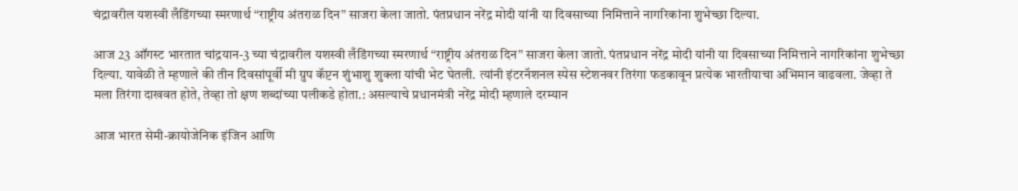चंद्रावरील यशस्वी लँडिंगच्या स्मरणार्थ “राष्ट्रीय अंतराळ दिन” साजरा केला जातो. पंतप्रधान नरेंद्र मोदी यांनी या दिवसाच्या निमित्ताने नागरिकांना शुभेच्छा दिल्या.

आज 23 ऑगस्ट भारतात चांद्रयान-3 च्या चंद्रावरील यशस्वी लँडिंगच्या स्मरणार्थ “राष्ट्रीय अंतराळ दिन” साजरा केला जातो. पंतप्रधान नरेंद्र मोदी यांनी या दिवसाच्या निमित्ताने नागरिकांना शुभेच्छा दिल्या. यावेळी ते म्हणाले की तीन दिवसांपूर्वी मी ग्रुप कॅप्टन शुंभाशु शुक्ला यांची भेट घेतली. त्यांनी इंटरनॅशनल स्पेस स्टेशनवर तिरंगा फडकावून प्रत्येक भारतीयाचा अभिमान वाढवला. जेव्हा ते मला तिरंगा दाखवत होते, तेव्हा तो क्षण शब्दांच्या पलीकडे होता.: असल्याचे प्रधानमंत्री नरेंद्र मोदी म्हणाले दरम्यान

आज भारत सेमी-क्रायोजेनिक इंजिन आणि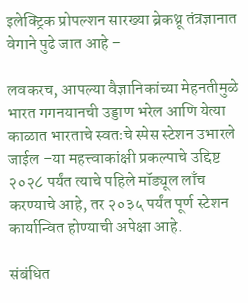इलेक्ट्रिक प्रोपल्शन सारख्या ब्रेकथ्रू तंत्रज्ञानात वेगाने पुढे जात आहे –

लवकरच, आपल्या वैज्ञानिकांच्या मेहनतीमुळे भारत गगनयानची उड्डाण भरेल आणि येत्या काळात भारताचे स्वतःचे स्पेस स्टेशन उभारले जाईल –या महत्त्वाकांक्षी प्रकल्पाचे उद्दिष्ट २०२८ पर्यंत त्याचे पहिले मॉड्यूल लाँच करण्याचे आहे, तर २०३५ पर्यंत पूर्ण स्टेशन कार्यान्वित होण्याची अपेक्षा आहे.

संबंधित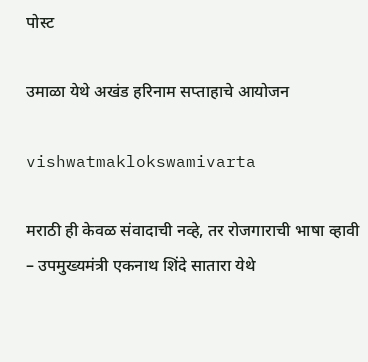पोस्ट

उमाळा येथे अखंड हरिनाम सप्ताहाचे आयोजन

vishwatmaklokswamivarta

मराठी ही केवळ संवादाची नव्हे, तर रोजगाराची भाषा व्हावी – उपमुख्यमंत्री एकनाथ शिंदे सातारा येथे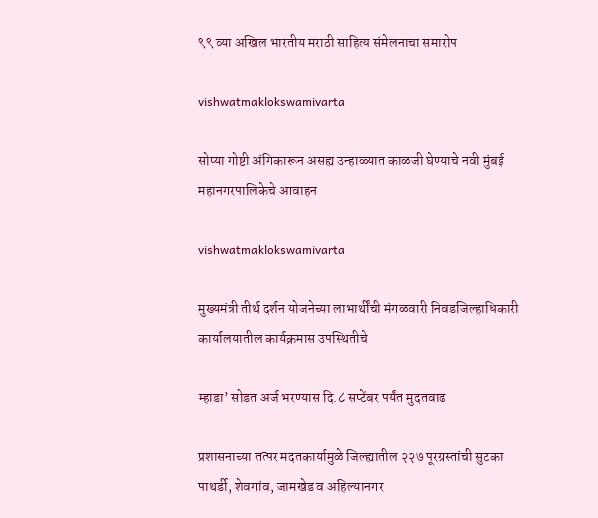९९ व्या अखिल भारतीय मराठी साहित्य संमेलनाचा समारोप

vishwatmaklokswamivarta

सोप्या गोष्टी अंगिकारून असह्य उन्हाळ्यात काळजी घेण्याचे नवी मुंबई महानगरपालिकेचे आवाहन

vishwatmaklokswamivarta

मुख्यमंत्री तीर्थ दर्शन योजनेच्या लाभार्थींची मंगळवारी निवडजिल्हाधिकारी कार्यालयातील कार्यक्रमास उपस्थितीचे

म्हाडा’ सोडत अर्ज भरण्यास दि.८ सप्टेंबर पर्यंत मुदतवाढ

प्रशासनाच्या तत्पर मदतकार्यामुळे जिल्ह्यातील २२७ पूरग्रस्तांची सुटका पाथर्डी, शेवगांव, जामखेड व अहिल्यानगर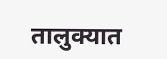तालुक्यात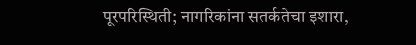पूरपरिस्थिती; नागरिकांना सतर्कतेचा इशारा,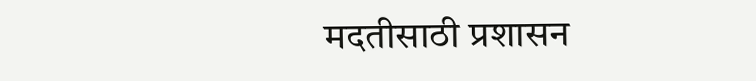मदतीसाठी प्रशासन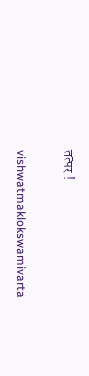तत्पर !

vishwatmaklokswamivarta